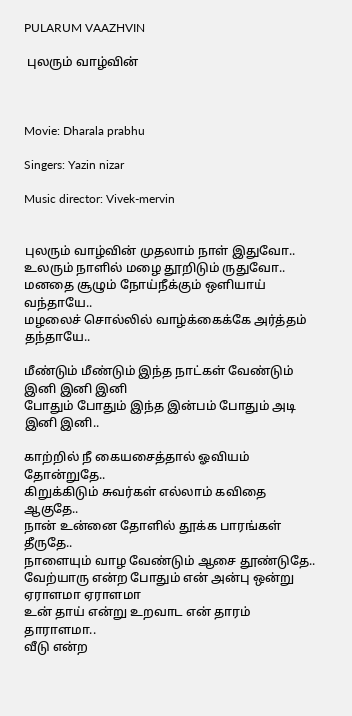PULARUM VAAZHVIN

 புலரும் வாழ்வின்



Movie: Dharala prabhu

Singers: Yazin nizar

Music director: Vivek-mervin


புலரும் வாழ்வின் முதலாம் நாள் இதுவோ..
உலரும் நாளில் மழை தூறிடும் ருதுவோ..
மனதை சூழும் நோய்நீக்கும் ஒளியாய் வந்தாயே..
மழலைச் சொல்லில் வாழ்க்கைக்கே அர்த்தம் தந்தாயே..

மீண்டும் மீண்டும் இந்த நாட்கள் வேண்டும் இனி இனி இனி
போதும் போதும் இந்த இன்பம் போதும் அடி இனி இனி..

காற்றில் நீ கையசைத்தால் ஓவியம் தோன்றுதே..
கிறுக்கிடும் சுவர்கள் எல்லாம் கவிதை ஆகுதே..
நான் உன்னை தோளில் தூக்க பாரங்கள் தீருதே..
நாளையும் வாழ வேண்டும் ஆசை தூண்டுதே..
வேற்யாரு என்ற போதும் என் அன்பு ஒன்று ஏராளமா ஏராளமா
உன் தாய் என்று உறவாட என் தாரம் தாராளமா..
வீடு என்ற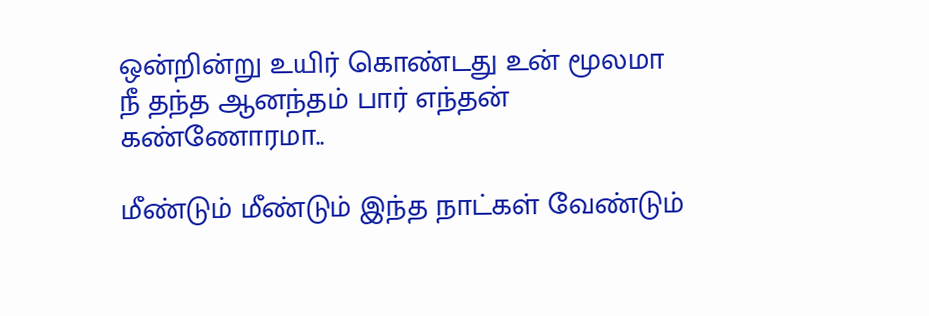ஒன்றின்று உயிர் கொண்டது உன் மூலமா
நீ தந்த ஆனந்தம் பார் எந்தன் கண்ணோரமா..

மீண்டும் மீண்டும் இந்த நாட்கள் வேண்டும்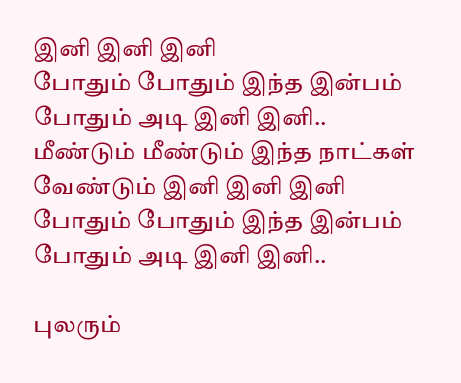இனி இனி இனி
போதும் போதும் இந்த இன்பம் போதும் அடி இனி இனி..
மீண்டும் மீண்டும் இந்த நாட்கள் வேண்டும் இனி இனி இனி
போதும் போதும் இந்த இன்பம் போதும் அடி இனி இனி..

புலரும்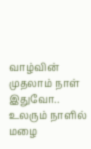வாழ்வின் முதலாம் நாள் இதுவோ..
உலரும் நாளில் மழை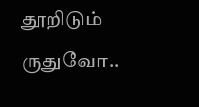தூறிடும் ருதுவோ..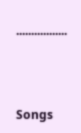.................



Songs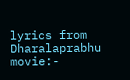lyrics from Dharalaprabhu movie:-